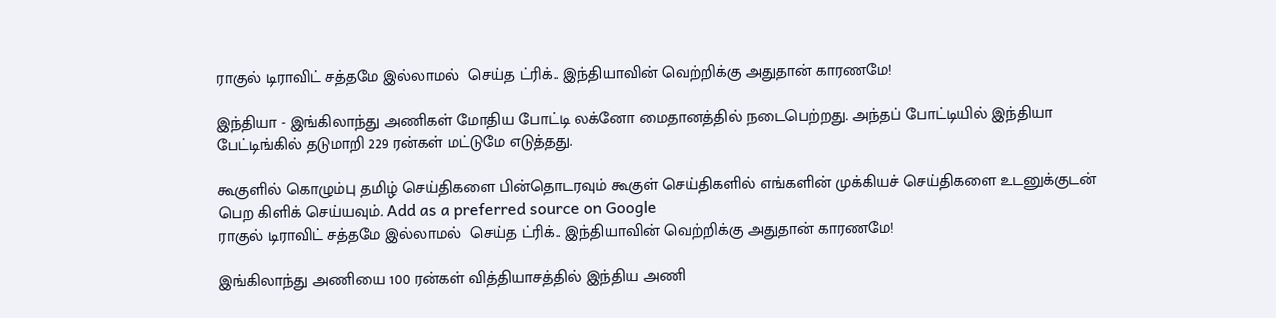ராகுல் டிராவிட் சத்தமே இல்லாமல்  செய்த ட்ரிக்.. இந்தியாவின் வெற்றிக்கு அதுதான் காரணமே!

இந்தியா - இங்கிலாந்து அணிகள் மோதிய போட்டி லக்னோ மைதானத்தில் நடைபெற்றது. அந்தப் போட்டியில் இந்தியா பேட்டிங்கில் தடுமாறி 229 ரன்கள் மட்டுமே எடுத்தது.

கூகுளில் கொழும்பு தமிழ் செய்திகளை பின்தொடரவும் கூகுள் செய்திகளில் எங்களின் முக்கியச் செய்திகளை உடனுக்குடன் பெற கிளிக் செய்யவும். Add as a preferred source on Google
ராகுல் டிராவிட் சத்தமே இல்லாமல்  செய்த ட்ரிக்.. இந்தியாவின் வெற்றிக்கு அதுதான் காரணமே!

இங்கிலாந்து அணியை 100 ரன்கள் வித்தியாசத்தில் இந்திய அணி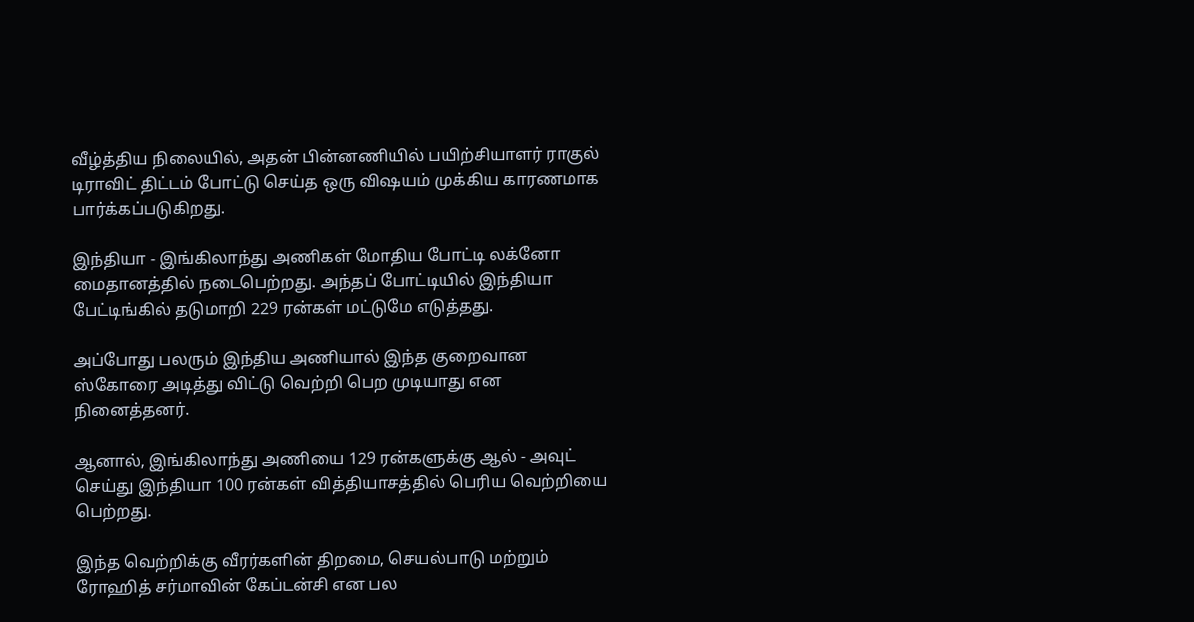வீழ்த்திய நிலையில், அதன் பின்னணியில் பயிற்சியாளர் ராகுல் டிராவிட் திட்டம் போட்டு செய்த ஒரு விஷயம் முக்கிய காரணமாக பார்க்கப்படுகிறது.

இந்தியா - இங்கிலாந்து அணிகள் மோதிய போட்டி லக்னோ மைதானத்தில் நடைபெற்றது. அந்தப் போட்டியில் இந்தியா பேட்டிங்கில் தடுமாறி 229 ரன்கள் மட்டுமே எடுத்தது.

அப்போது பலரும் இந்திய அணியால் இந்த குறைவான ஸ்கோரை அடித்து விட்டு வெற்றி பெற முடியாது என நினைத்தனர்.

ஆனால், இங்கிலாந்து அணியை 129 ரன்களுக்கு ஆல் - அவுட் செய்து இந்தியா 100 ரன்கள் வித்தியாசத்தில் பெரிய வெற்றியை பெற்றது.

இந்த வெற்றிக்கு வீரர்களின் திறமை, செயல்பாடு மற்றும் ரோஹித் சர்மாவின் கேப்டன்சி என பல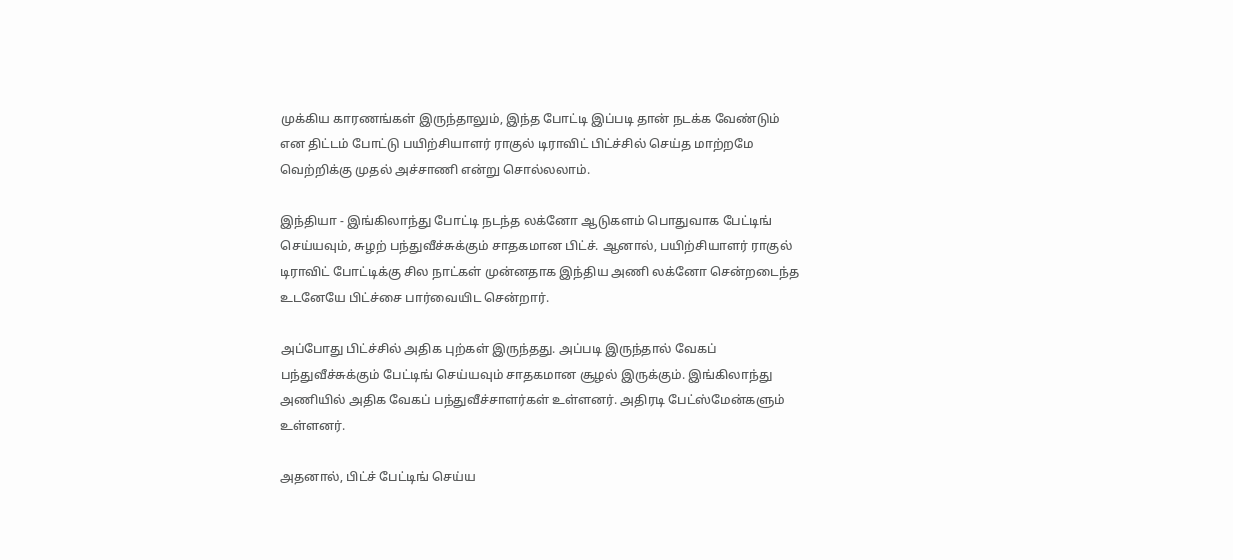முக்கிய காரணங்கள் இருந்தாலும், இந்த போட்டி இப்படி தான் நடக்க வேண்டும் என திட்டம் போட்டு பயிற்சியாளர் ராகுல் டிராவிட் பிட்ச்சில் செய்த மாற்றமே வெற்றிக்கு முதல் அச்சாணி என்று சொல்லலாம்.

இந்தியா - இங்கிலாந்து போட்டி நடந்த லக்னோ ஆடுகளம் பொதுவாக பேட்டிங் செய்யவும், சுழற் பந்துவீச்சுக்கும் சாதகமான பிட்ச். ஆனால், பயிற்சியாளர் ராகுல் டிராவிட் போட்டிக்கு சில நாட்கள் முன்னதாக இந்திய அணி லக்னோ சென்றடைந்த உடனேயே பிட்ச்சை பார்வையிட சென்றார்.

அப்போது பிட்ச்சில் அதிக புற்கள் இருந்தது. அப்படி இருந்தால் வேகப் பந்துவீச்சுக்கும் பேட்டிங் செய்யவும் சாதகமான சூழல் இருக்கும். இங்கிலாந்து அணியில் அதிக வேகப் பந்துவீச்சாளர்கள் உள்ளனர். அதிரடி பேட்ஸ்மேன்களும் உள்ளனர்.

அதனால், பிட்ச் பேட்டிங் செய்ய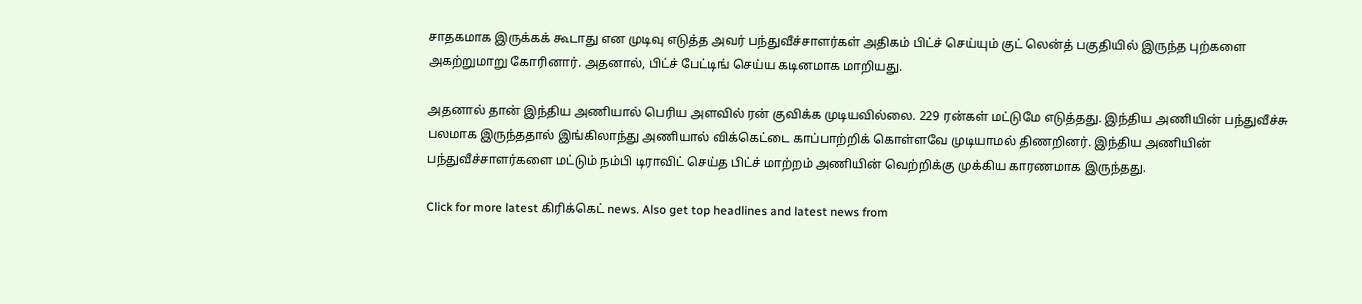சாதகமாக இருக்கக் கூடாது என முடிவு எடுத்த அவர் பந்துவீச்சாளர்கள் அதிகம் பிட்ச் செய்யும் குட் லென்த் பகுதியில் இருந்த புற்களை அகற்றுமாறு கோரினார். அதனால், பிட்ச் பேட்டிங் செய்ய கடினமாக மாறியது.

அதனால் தான் இந்திய அணியால் பெரிய அளவில் ரன் குவிக்க முடியவில்லை. 229 ரன்கள் மட்டுமே எடுத்தது. இந்திய அணியின் பந்துவீச்சு பலமாக இருந்ததால் இங்கிலாந்து அணியால் விக்கெட்டை காப்பாற்றிக் கொள்ளவே முடியாமல் திணறினர். இந்திய அணியின் பந்துவீச்சாளர்களை மட்டும் நம்பி டிராவிட் செய்த பிட்ச் மாற்றம் அணியின் வெற்றிக்கு முக்கிய காரணமாக இருந்தது.

Click for more latest கிரிக்கெட் news. Also get top headlines and latest news from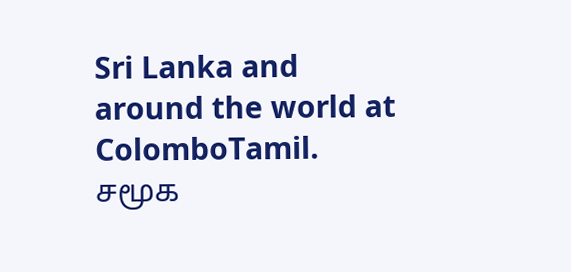Sri Lanka and around the world at ColomboTamil.
சமூக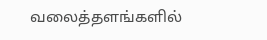வலைத்தளங்களில்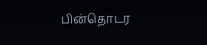பின்தொடர